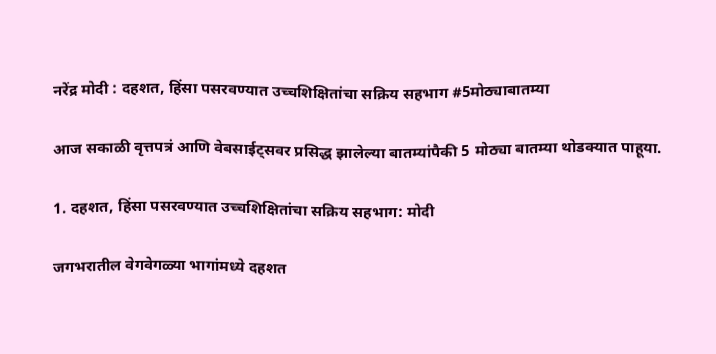नरेंद्र मोदी : दहशत, हिंसा पसरवण्यात उच्चशिक्षितांचा सक्रिय सहभाग #5मोठ्याबातम्या

आज सकाळी वृत्तपत्रं आणि वेबसाईट्सवर प्रसिद्ध झालेल्या बातम्यांपैकी 5 मोठ्या बातम्या थोडक्यात पाहूया.

1. दहशत, हिंसा पसरवण्यात उच्चशिक्षितांचा सक्रिय सहभाग: मोदी

जगभरातील वेगवेगळ्या भागांमध्ये दहशत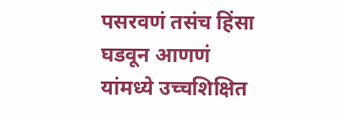पसरवणं तसंच हिंसा घडवून आणणं यांमध्ये उच्चशिक्षित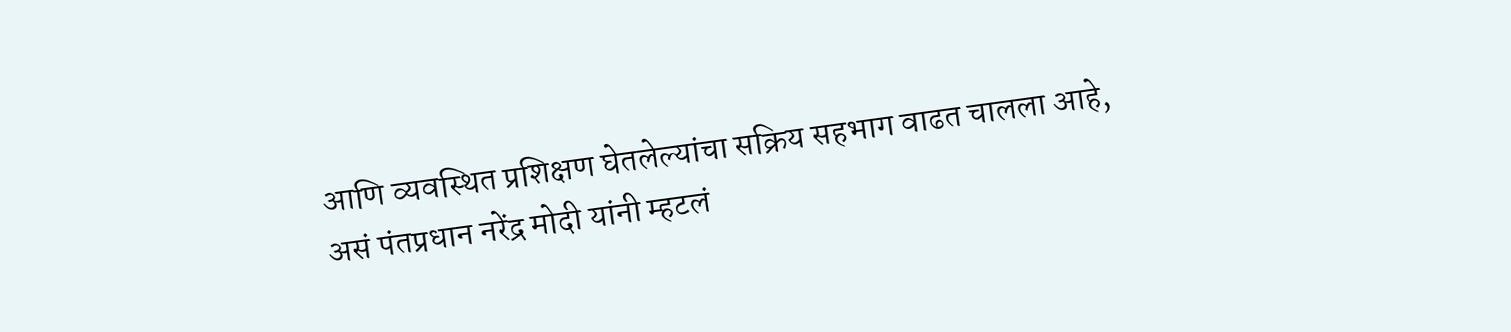आणि व्यवस्थित प्रशिक्षण घेतलेल्यांचा सक्रिय सहभाग वाढत चालला आहे, असं पंतप्रधान नरेंद्र मोदी यांनी म्हटलं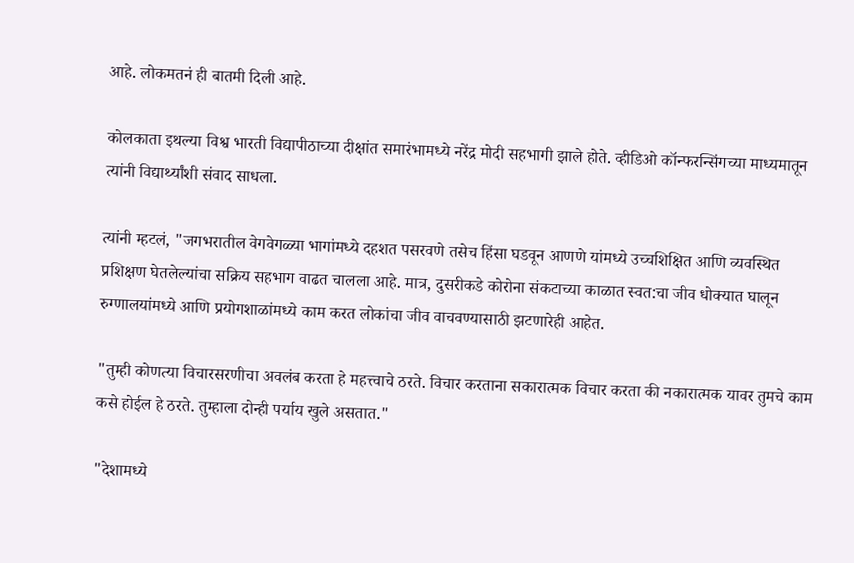आहे. लोकमतनं ही बातमी दिली आहे.

कोलकाता इथल्या विश्व भारती विद्यापीठाच्या दीक्षांत समारंभामध्ये नरेंद्र मोदी सहभागी झाले होते. व्हीडिओ कॉन्फरन्सिंगच्या माध्यमातून त्यांनी विद्यार्थ्यांशी संवाद साधला.

त्यांनी म्हटलं, "जगभरातील वेगवेगळ्या भागांमध्ये दहशत पसरवणे तसेच हिंसा घडवून आणणे यांमध्ये उच्चशिक्षित आणि व्यवस्थित प्रशिक्षण घेतलेल्यांचा सक्रिय सहभाग वाढत चालला आहे. मात्र, दुसरीकडे कोरोना संकटाच्या काळात स्वत:चा जीव धोक्यात घालून रुग्णालयांमध्ये आणि प्रयोगशाळांमध्ये काम करत लोकांचा जीव वाचवण्यासाठी झटणारेही आहेत.

"तुम्ही कोणत्या विचारसरणीचा अवलंब करता हे महत्त्वाचे ठरते. विचार करताना सकारात्मक विचार करता की नकारात्मक यावर तुमचे काम कसे होईल हे ठरते. तुम्हाला दोन्ही पर्याय खुले असतात."

"देशामध्ये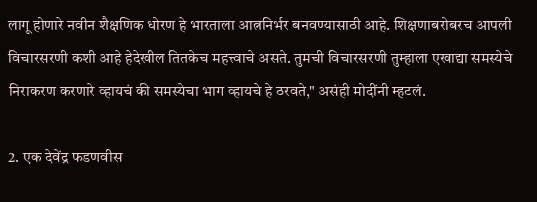लागू होणारे नवीन शैक्षणिक धोरण हे भारताला आत्ननिर्भर बनवण्यासाठी आहे. शिक्षणाबरोबरच आपली विचारसरणी कशी आहे हेदेखील तितकेच महत्त्वाचे असते. तुमची विचारसरणी तुम्हाला एखाद्या समस्येचे निराकरण करणारे व्हायचं की समस्येचा भाग व्हायचे हे ठरवते," असंही मोदींनी म्हटलं.

2. एक देवेंद्र फडणवीस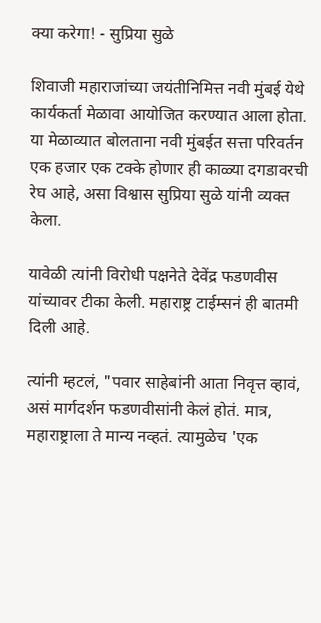क्या करेगा! - सुप्रिया सुळे

शिवाजी महाराजांच्या जयंतीनिमित्त नवी मुंबई येथे कार्यकर्ता मेळावा आयोजित करण्यात आला होता. या मेळाव्यात बोलताना नवी मुंबईत सत्ता परिवर्तन एक हजार एक टक्के होणार ही काळ्या दगडावरची रेघ आहे, असा विश्वास सुप्रिया सुळे यांनी व्यक्त केला.

यावेळी त्यांनी विरोधी पक्षनेते देवेंद्र फडणवीस यांच्यावर टीका केली. महाराष्ट्र टाईम्सनं ही बातमी दिली आहे.

त्यांनी म्हटलं, "पवार साहेबांनी आता निवृत्त व्हावं, असं मार्गदर्शन फडणवीसांनी केलं होतं. मात्र, महाराष्ट्राला ते मान्य नव्हतं. त्यामुळेच 'एक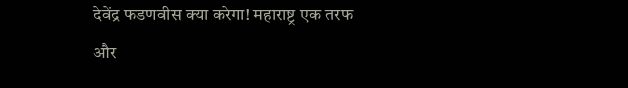देवेंद्र फडणवीस क्या करेगा! महाराष्ट्र एक तरफ और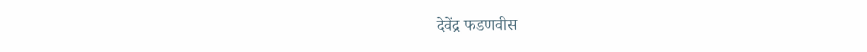देवेंद्र फडणवीस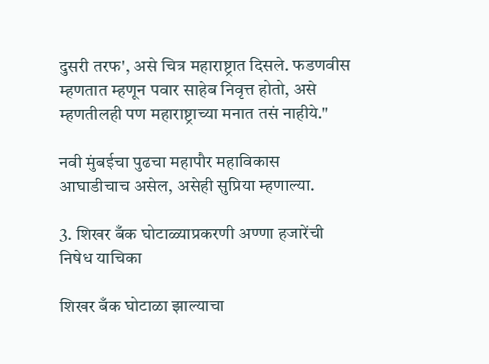दुसरी तरफ', असे चित्र महाराष्ट्रात दिसले. फडणवीस म्हणतात म्हणून पवार साहेब निवृत्त होतो, असे म्हणतीलही पण महाराष्ट्राच्या मनात तसं नाहीये."

नवी मुंबईचा पुढचा महापौर महाविकास आघाडीचाच असेल, असेही सुप्रिया म्हणाल्या.

3. शिखर बँक घोटाळ्याप्रकरणी अण्णा हजारेंची निषेध याचिका

शिखर बँक घोटाळा झाल्याचा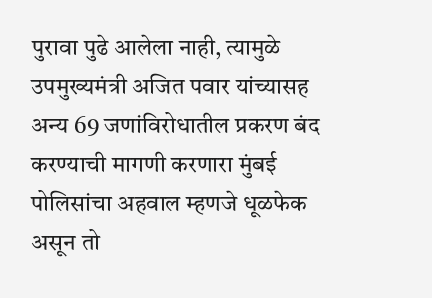पुरावा पुढे आलेला नाही, त्यामुळे उपमुख्यमंत्री अजित पवार यांच्यासह अन्य 69 जणांविरोधातील प्रकरण बंद करण्याची मागणी करणारा मुंबई पोलिसांचा अहवाल म्हणजे धूळफेक असून तो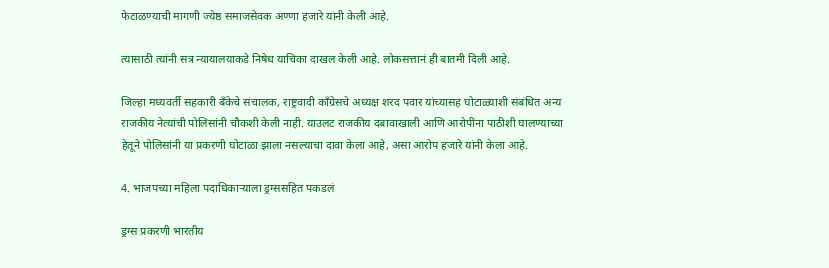फेटाळण्याची मागणी ज्येष्ठ समाजसेवक अण्णा हजारे यांनी केली आहे.

त्यासाठी त्यांनी सत्र न्यायालयाकडे निषेध याचिका दाखल केली आहे. लोकसत्तानं ही बातमी दिली आहे.

जिल्हा मध्यवर्ती सहकारी बँकेचे संचालक, राष्ट्रवादी काँग्रेसचे अध्यक्ष शरद पवार यांच्यासह घोटाळ्याशी संबंधित अन्य राजकीय नेत्यांची पोलिसांनी चौकशी केली नाही. याउलट राजकीय दबावाखाली आणि आरोपींना पाठीशी घालण्याच्या हेतूने पोलिसांनी या प्रकरणी घोटाळा झाला नसल्याचा दावा केला आहे, असा आरोप हजारे यांनी केला आहे.

4. भाजपच्या महिला पदाधिकाऱ्याला ड्रग्ससहित पकडलं

ड्रग्स प्रकरणी भारतीय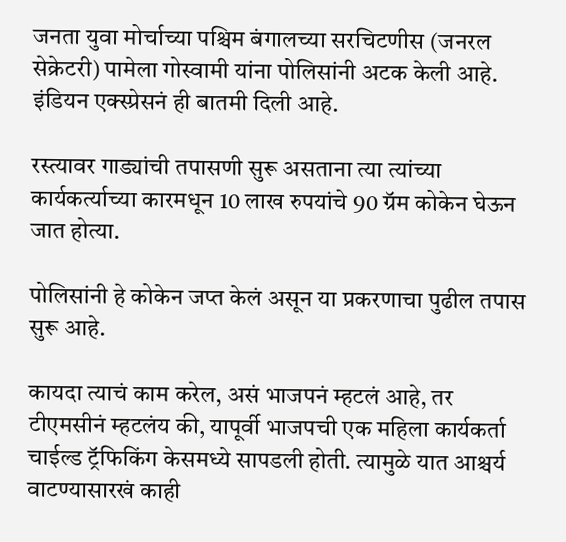जनता युवा मोर्चाच्या पश्चिम बंगालच्या सरचिटणीस (जनरल सेक्रेटरी) पामेला गोस्वामी यांना पोलिसांनी अटक केली आहे. इंडियन एक्स्प्रेसनं ही बातमी दिली आहे.

रस्त्यावर गाड्यांची तपासणी सुरू असताना त्या त्यांच्या कार्यकर्त्याच्या कारमधून 10 लाख रुपयांचे 90 ग्रॅम कोकेन घेऊन जात होत्या.

पोलिसांनी हे कोकेन जप्त केलं असून या प्रकरणाचा पुढील तपास सुरू आहे.

कायदा त्याचं काम करेल, असं भाजपनं म्हटलं आहे, तर टीएमसीनं म्हटलंय की, यापूर्वी भाजपची एक महिला कार्यकर्ता चाईल्ड ट्रॅफिकिंग केसमध्ये सापडली होती. त्यामुळे यात आश्चर्य वाटण्यासारखं काही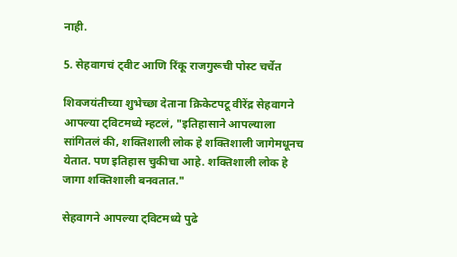नाही.

5. सेहवागचं ट्वीट आणि रिंकू राजगुरूची पोस्ट चर्चेत

शिवजयंतीच्या शुभेच्छा देताना क्रिकेटपटू वीरेंद्र सेहवागने आपल्या ट्विटमध्ये म्हटलं, "इतिहासाने आपल्याला सांगितलं की, शक्तिशाली लोक हे शक्तिशाली जागेमधूनच येतात. पण इतिहास चुकीचा आहे. शक्तिशाली लोक हे जागा शक्तिशाली बनवतात."

सेहवागने आपल्या ट्विटमध्ये पुढे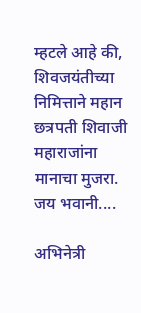म्हटले आहे की, शिवजयंतीच्या निमित्ताने महान छत्रपती शिवाजी महाराजांना मानाचा मुजरा. जय भवानी....

अभिनेत्री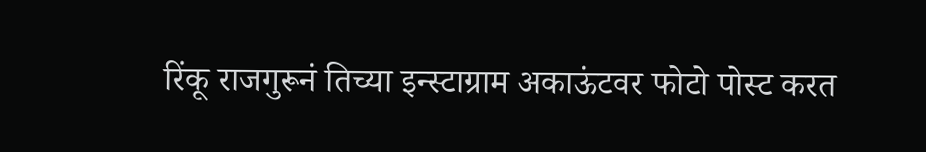रिंकू राजगुरूनं तिच्या इन्स्टाग्राम अकाऊंटवर फोटो पोस्ट करत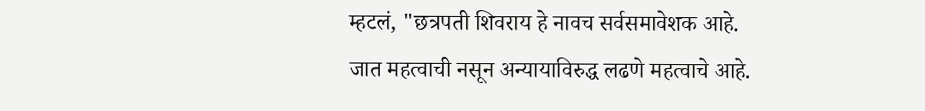म्हटलं, "छत्रपती शिवराय हे नावच सर्वसमावेशक आहे. जात महत्वाची नसून अन्यायाविरुद्ध लढणे महत्वाचे आहे.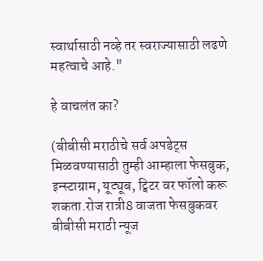स्वार्थासाठी नव्हे तर स्वराज्यासाठी लढणे महत्वाचे आहे."

हे वाचलंत का?

(बीबीसी मराठीचे सर्व अपडेट्स मिळवण्यासाठी तुम्ही आम्हाला फेसबुक, इन्स्टाग्राम, यूट्यूब, ट्विटर वर फॉलो करू शकता.रोज रात्री8 वाजता फेसबुकवर बीबीसी मराठी न्यूज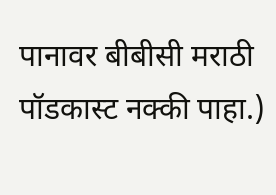पानावर बीबीसी मराठी पॉडकास्ट नक्की पाहा.)